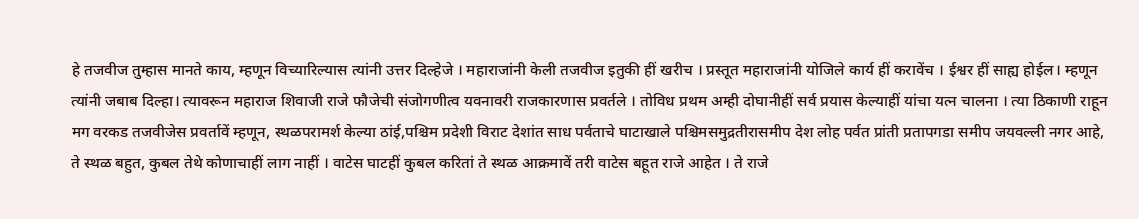हे तजवीज तुम्हास मानते काय, म्हणून विच्यारिल्यास त्यांनी उत्तर दिल्हेजे । महाराजांनी केली तजवीज इतुकी हीं खरीच । प्रस्तूत महाराजांनी योजिले कार्य हीं करावेंच । ईश्वर हीं साह्य होईल। म्हणून त्यांनी जबाब दिल्हा। त्यावरून महाराज शिवाजी राजे फौजेची संजोगणीत्व यवनावरी राजकारणास प्रवर्तले । तोविध प्रथम अम्ही दोघानीहीं सर्व प्रयास केल्याहीं यांचा यत्न चालना । त्या ठिकाणी राहून मग वरकड तजवीजेस प्रवर्तावें म्हणून, स्थळपरामर्श केल्या ठांई,पश्चिम प्रदेशी विराट देशांत साध पर्वताचे घाटाखाले पश्चिमसमुद्रतीरासमीप देश लोह पर्वत प्रांती प्रतापगडा समीप जयवल्ली नगर आहे, ते स्थळ बहुत, कुबल तेथे कोणाचाहीं लाग नाहीं । वाटेस घाटहीं कुबल करितां ते स्थळ आक्रमावें तरी वाटेस बहूत राजे आहेत । ते राजे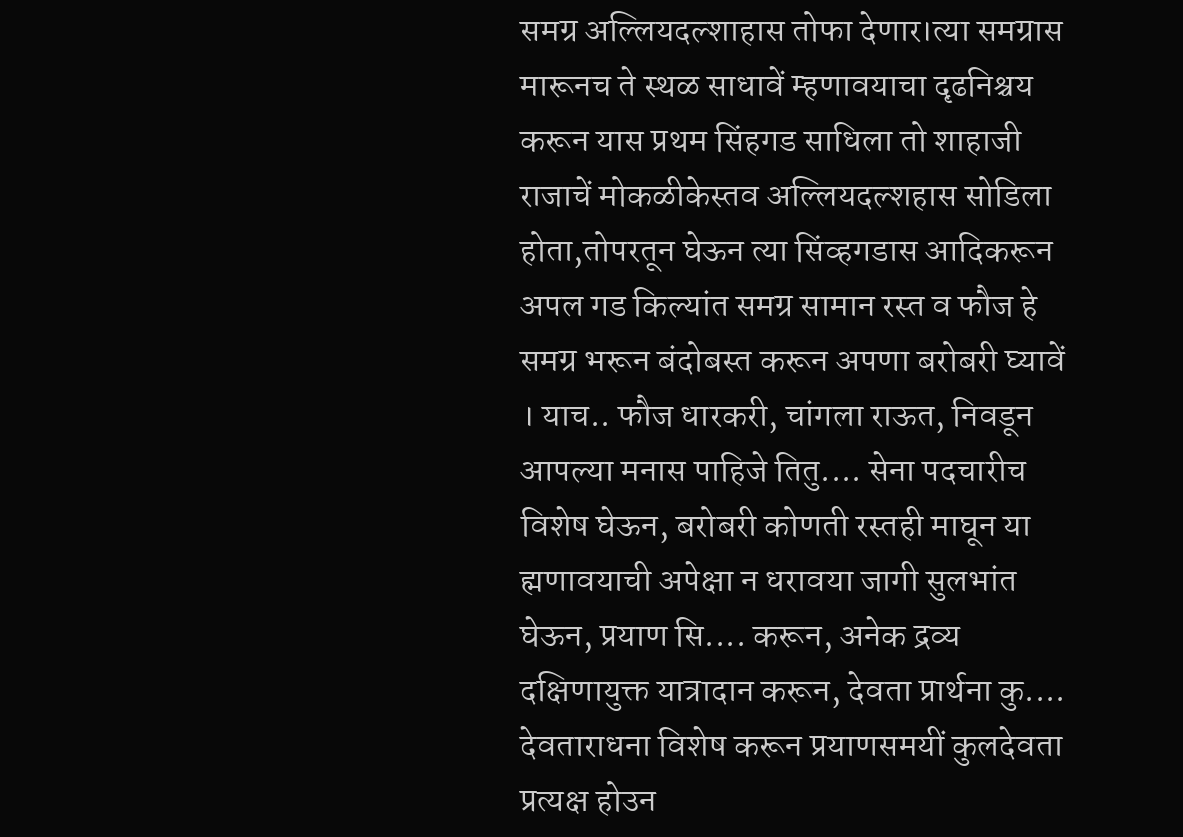समग्र अल्लियदल्शाहास तोफा देणार।त्या समग्रास मारूनच ते स्थळ साधावें म्हणावयाचा दृढनिश्चय करून यास प्रथम सिंहगड साधिला तो शाहाजी राजाचें मोकळीकेस्तव अल्लियदल्शहास सोडिला होता,तोपरतून घेऊन त्या सिंव्हगडास आदिकरून अपल गड किल्यांत समग्र सामान रस्त व फौज हे समग्र भरून बंदोबस्त करून अपणा बरोबरी घ्यावें । याच.. फौज धारकरी, चांगला राऊत, निवडून आपल्या मनास पाहिजे तितु.... सेना पदचारीच विशेष घेऊन, बरोबरी कोणती रस्तही माघून या ह्मणावयाची अपेक्षा न धरावया जागी सुलभांत घेऊन, प्रयाण सि.... करून, अनेक द्रव्य दक्षिणायुक्त यात्रादान करून, देवता प्रार्थना कु.... देवताराधना विशेष करून प्रयाणसमयीं कुलदेवता प्रत्यक्ष होउन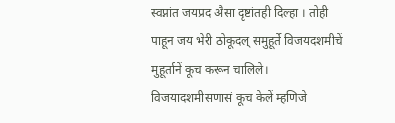स्वप्नांत जयप्रद अैसा दृष्टांतही दिल्हा । तोही पाहून जय भेरी ठोकूदल् समुहूर्ते विजयदशमीचें मुहूर्तानें कूच करून चालिले। विजयादशमीसणासं कूच केलें म्हणिजे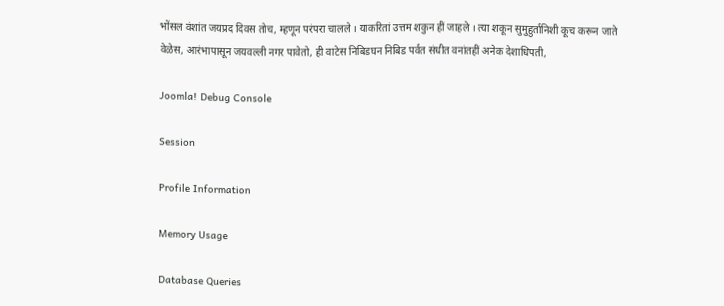भोंसल वंशांत जयप्रद दिवस तोच, म्हणून परंपरा चालले । याकरितां उत्तम शकुन हीं जाहले । त्या शकून सुमुहुर्तानिशी कूच करून जाते वेळेस, आरंभापासून जयवल्ली नगर पावेतो, ही वाटेस निबिडघन निबिड पर्वत संधीत वनांतहीं अनेक देशाधिपती,

Joomla! Debug Console

Session

Profile Information

Memory Usage

Database Queries